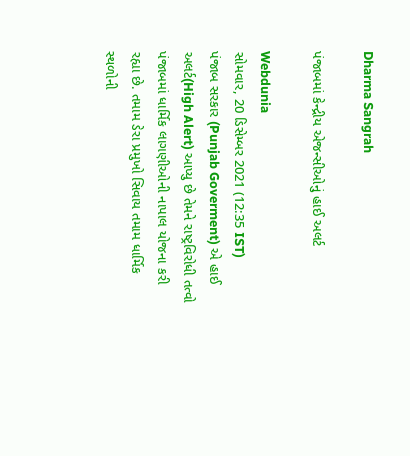Dharma Sangrah

પંજાબમાં કેન્દ્રીય એજન્સીઓનું હાઈ અલર્ટ

Webdunia
સોમવાર, 20 ડિસેમ્બર 2021 (12:35 IST)
પંજાબ સરકાર (Punjab Goverment) એ હાઈ અલર્ટ(High Alert) આપ્યુ છે તેમને રાષ્ટ્રવિરોધી તત્વો પંજાબમાં ધાર્મિક લાગણીઓની નાપાલ યોજના કરી રહ્યા છે. તમામ ડેરા પ્રમુખો સિવાય તમામ ધાર્મિક સ્થળોની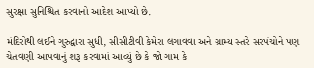સુરક્ષા સુનિશ્ચિત કરવાનો આદેશ આપ્યો છે.

મંદિરોથી લઈને ગુરુદ્વારા સુધી, સીસીટીવી કેમેરા લગાવવા અને ગ્રામ્ય સ્તરે સરપંચોને પણ ચેતવણી આપવાનું શરૂ કરવામાં આવ્યું છે કે જો ગામ કે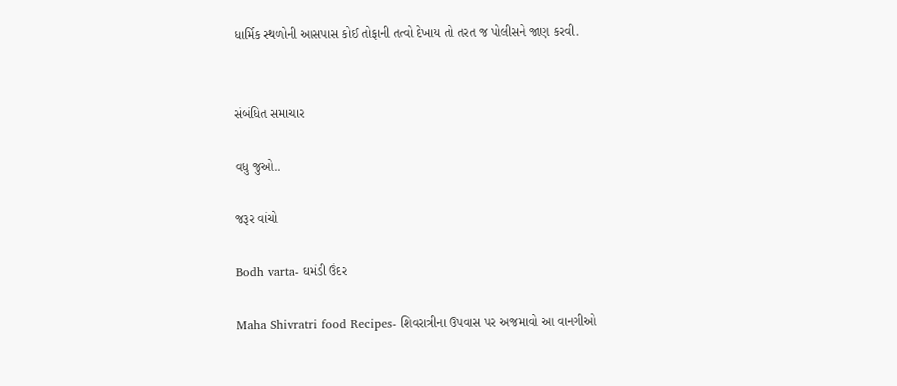ધાર્મિક સ્થળોની આસપાસ કોઈ તોફાની તત્વો દેખાય તો તરત જ પોલીસને જાણ કરવી.


સંબંધિત સમાચાર

વધુ જુઓ..

જરૂર વાંચો

Bodh varta- ઘમંડી ઉંદર

Maha Shivratri food Recipes- શિવરાત્રીના ઉપવાસ પર અજમાવો આ વાનગીઓ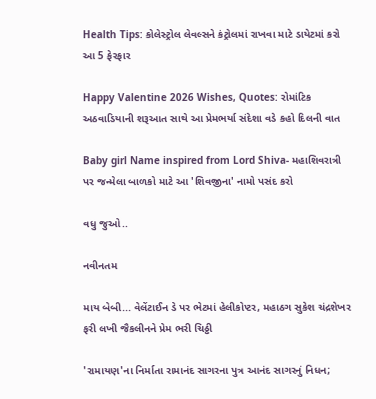Health Tips: કોલેસ્ટ્રોલ લેવલ્સને કંટ્રોલમાં રાખવા માટે ડાયેટમાં કરો આ 5 ફેરફાર

Happy Valentine 2026 Wishes, Quotes: રોમાંટિક અઠવાડિયાની શરૂઆત સાથે આ પ્રેમભર્યા સંદેશા વડે કહો દિલની વાત

Baby girl Name inspired from Lord Shiva- મહાશિવરાત્રી પર જન્મેલા બાળકો માટે આ 'શિવજીના' નામો પસંદ કરો

વધુ જુઓ..

નવીનતમ

માય બેબી... વેલેંટાઈન ડે પર ભેટમાં હેલીકોપ્ટર, મહાઠગ સુકેશ ચંદ્રશેખર ફરી લખી જૈકલીનને પ્રેમ ભરી ચિઠ્ઠી

'રામાયણ'ના નિર્માતા રામાનંદ સાગરના પુત્ર આનંદ સાગરનું નિધન;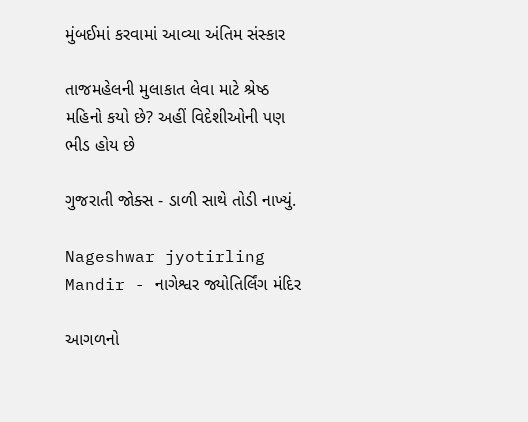મુંબઈમાં કરવામાં આવ્યા અંતિમ સંસ્કાર

તાજમહેલની મુલાકાત લેવા માટે શ્રેષ્ઠ મહિનો કયો છે? અહીં વિદેશીઓની પણ ભીડ હોય છે

ગુજરાતી જોક્સ - ડાળી સાથે તોડી નાખ્યું.

Nageshwar jyotirling Mandir - નાગેશ્વર જ્યોતિર્લિંગ મંદિર

આગળનો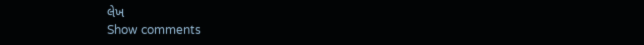લેખ
Show comments